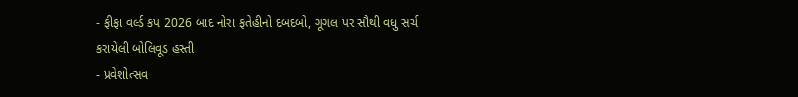- ફીફા વર્લ્ડ કપ 2026 બાદ નોરા ફતેહીનો દબદબો, ગૂગલ પર સૌથી વધુ સર્ચ કરાયેલી બોલિવૂડ હસ્તી
- પ્રવેશોત્સવ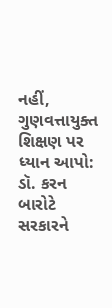નહીં, ગુણવત્તાયુક્ત શિક્ષણ પર ધ્યાન આપો: ડૉ. કરન બારોટે સરકારને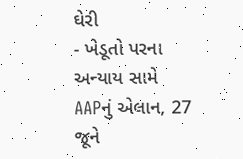ઘેરી
- ખેડૂતો પરના અન્યાય સામે AAPનું એલાન, 27 જૂને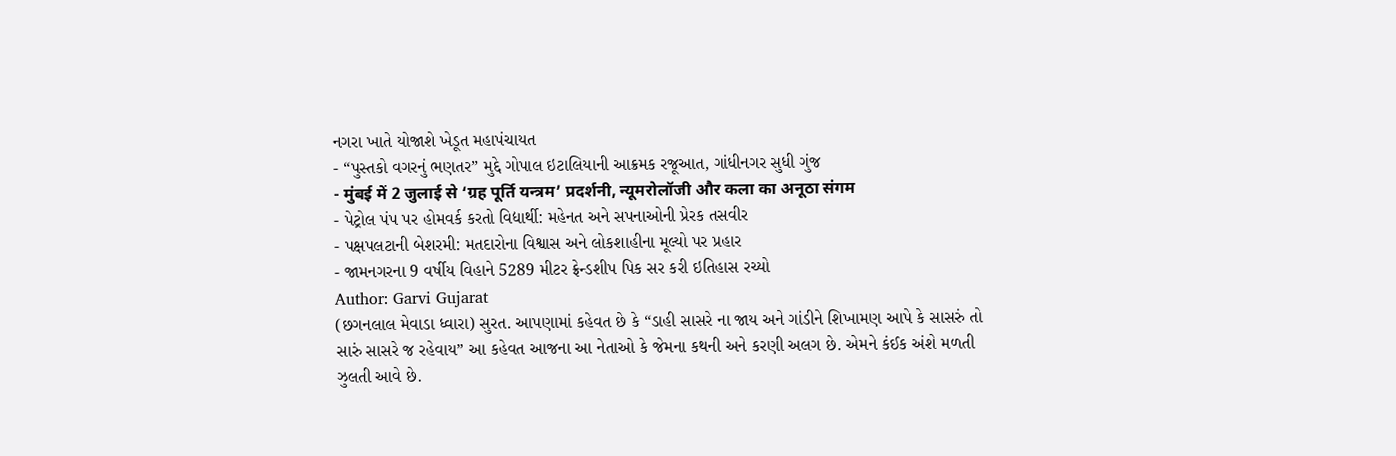નગરા ખાતે યોજાશે ખેડૂત મહાપંચાયત
- “પુસ્તકો વગરનું ભણતર” મુદ્દે ગોપાલ ઇટાલિયાની આક્રમક રજૂઆત, ગાંધીનગર સુધી ગુંજ
- मुंबई में 2 जुलाई से ‘ग्रह पूर्ति यन्त्रम’ प्रदर्शनी, न्यूमरोलॉजी और कला का अनूठा संगम
- પેટ્રોલ પંપ પર હોમવર્ક કરતો વિદ્યાર્થી: મહેનત અને સપનાઓની પ્રેરક તસવીર
- પક્ષપલટાની બેશરમી: મતદારોના વિશ્વાસ અને લોકશાહીના મૂલ્યો પર પ્રહાર
- જામનગરના 9 વર્ષીય વિહાને 5289 મીટર ફ્રેન્ડશીપ પિક સર કરી ઇતિહાસ રચ્યો
Author: Garvi Gujarat
(છગનલાલ મેવાડા ધ્વારા) સુરત. આપણામાં કહેવત છે કે “ડાહી સાસરે ના જાય અને ગાંડીને શિખામણ આપે કે સાસરું તો સારું સાસરે જ રહેવાય” આ કહેવત આજના આ નેતાઓ કે જેમના કથની અને કરણી અલગ છે. એમને કંઈક અંશે મળતી ઝુલતી આવે છે.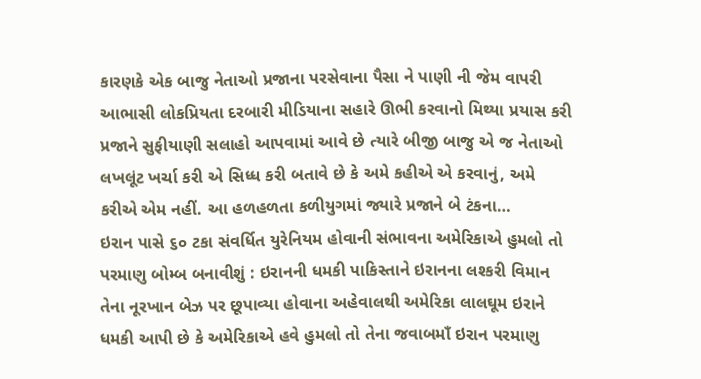કારણકે એક બાજુ નેતાઓ પ્રજાના પરસેવાના પૈસા ને પાણી ની જેમ વાપરી આભાસી લોકપ્રિયતા દરબારી મીડિયાના સહારે ઊભી કરવાનો મિથ્યા પ્રયાસ કરી પ્રજાને સુફીયાણી સલાહો આપવામાં આવે છે ત્યારે બીજી બાજુ એ જ નેતાઓ લખલૂંટ ખર્ચા કરી એ સિધ્ધ કરી બતાવે છે કે અમે કહીએ એ કરવાનું, અમે કરીએ એમ નહીં. આ હળહળતા કળીયુગમાં જ્યારે પ્રજાને બે ટંકના…
ઇરાન પાસે ૬૦ ટકા સંવર્ધિત યુરેનિયમ હોવાની સંભાવના અમેરિકાએ હુમલો તો પરમાણુ બોમ્બ બનાવીશું : ઇરાનની ધમકી પાકિસ્તાને ઇરાનના લશ્કરી વિમાન તેના નૂરખાન બેઝ પર છૂપાવ્યા હોવાના અહેવાલથી અમેરિકા લાલઘૂમ ઇરાને ધમકી આપી છે કે અમેરિકાએ હવે હુમલો તો તેના જવાબમાઁ ઇરાન પરમાણુ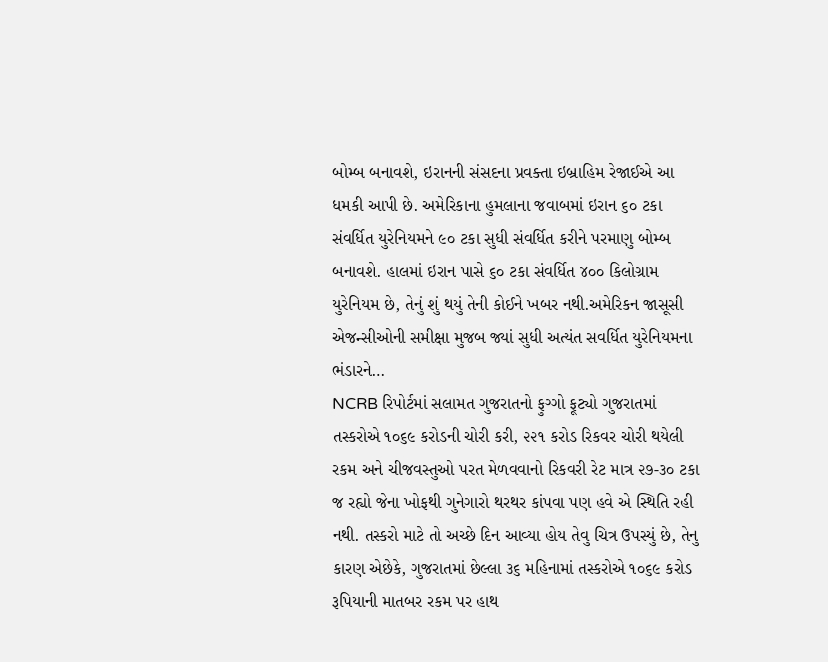બોમ્બ બનાવશે, ઇરાનની સંસદના પ્રવક્તા ઇબ્રાહિમ રેજાઈએ આ ધમકી આપી છે. અમેરિકાના હુમલાના જવાબમાં ઇરાન ૬૦ ટકા સંવર્ધિત યુરેનિયમને ૯૦ ટકા સુધી સંવર્ધિત કરીને પરમાણુ બોમ્બ બનાવશે. હાલમાં ઇરાન પાસે ૬૦ ટકા સંવર્ધિત ૪૦૦ કિલોગ્રામ યુરેનિયમ છે, તેનું શું થયું તેની કોઈને ખબર નથી.અમેરિકન જાસૂસી એજન્સીઓની સમીક્ષા મુજબ જ્યાં સુધી અત્યંત સવર્ધિત યુરેનિયમના ભંડારને…
NCRB રિપોર્ટમાં સલામત ગુજરાતનો ફુગ્ગો ફૂટ્યો ગુજરાતમાં તસ્કરોએ ૧૦૬૯ કરોડની ચોરી કરી, ૨૨૧ કરોડ રિકવર ચોરી થયેલી રકમ અને ચીજવસ્તુઓ પરત મેળવવાનો રિકવરી રેટ માત્ર ૨૭-૩૦ ટકા જ રહ્યો જેના ખોફથી ગુનેગારો થરથર કાંપવા પણ હવે એ સ્થિતિ રહી નથી. તસ્કરો માટે તો અચ્છે દિન આવ્યા હોય તેવુ ચિત્ર ઉપસ્યું છે, તેનુ કારણ એછેકે, ગુજરાતમાં છેલ્લા ૩૬ મહિનામાં તસ્કરોએ ૧૦૬૯ કરોડ રૂપિયાની માતબર રકમ પર હાથ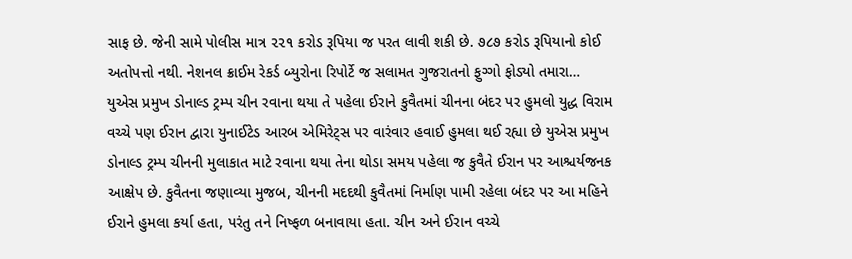સાફ છે. જેની સામે પોલીસ માત્ર ૨૨૧ કરોડ રૂપિયા જ પરત લાવી શકી છે. ૭૮૭ કરોડ રૂપિયાનો કોઈ અતોપત્તો નથી. નેશનલ ક્રાઈમ રેકર્ડ બ્યુરોના રિપોર્ટે જ સલામત ગુજરાતનો ફુગ્ગો ફોડ્યો તમારા…
યુએસ પ્રમુખ ડોનાલ્ડ ટ્રમ્પ ચીન રવાના થયા તે પહેલા ઈરાને કુવૈતમાં ચીનના બંદર પર હુમલો યુદ્ધ વિરામ વચ્ચે પણ ઈરાન દ્વારા યુનાઈટેડ આરબ એમિરેટ્સ પર વારંવાર હવાઈ હુમલા થઈ રહ્યા છે યુએસ પ્રમુખ ડોનાલ્ડ ટ્રમ્પ ચીનની મુલાકાત માટે રવાના થયા તેના થોડા સમય પહેલા જ કુવૈતે ઈરાન પર આશ્ચર્યજનક આક્ષેપ છે. કુવૈતના જણાવ્યા મુજબ, ચીનની મદદથી કુવૈતમાં નિર્માણ પામી રહેલા બંદર પર આ મહિને ઈરાને હુમલા કર્યા હતા, પરંતુ તને નિષ્ફળ બનાવાયા હતા. ચીન અને ઈરાન વચ્ચે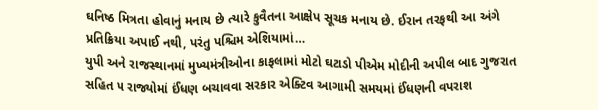ઘનિષ્ઠ મિત્રતા હોવાનું મનાય છે ત્યારે કુવૈતના આક્ષેપ સૂચક મનાય છે. ઈરાન તરફથી આ અંગે પ્રતિક્રિયા અપાઈ નથી, પરંતુ પશ્ચિમ એશિયામાં…
યુપી અને રાજસ્થાનમાં મુખ્યમંત્રીઓના કાફલામાં મોટો ઘટાડો પીએમ મોદીની અપીલ બાદ ગુજરાત સહિત ૫ રાજ્યોમાં ઈંધણ બચાવવા સરકાર એક્ટિવ આગામી સમયમાં ઈંધણની વપરાશ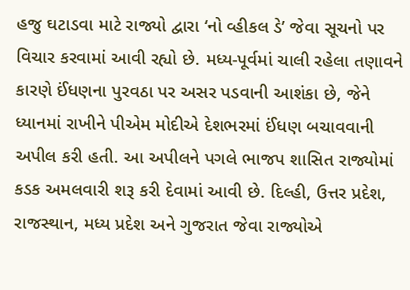હજુ ઘટાડવા માટે રાજ્યો દ્વારા ‘નો વ્હીકલ ડે’ જેવા સૂચનો પર વિચાર કરવામાં આવી રહ્યો છે. મધ્ય-પૂર્વમાં ચાલી રહેલા તણાવને કારણે ઈંધણના પુરવઠા પર અસર પડવાની આશંકા છે, જેને ધ્યાનમાં રાખીને પીએમ મોદીએ દેશભરમાં ઈંધણ બચાવવાની અપીલ કરી હતી. આ અપીલને પગલે ભાજપ શાસિત રાજ્યોમાં કડક અમલવારી શરૂ કરી દેવામાં આવી છે. દિલ્હી, ઉત્તર પ્રદેશ, રાજસ્થાન, મધ્ય પ્રદેશ અને ગુજરાત જેવા રાજ્યોએ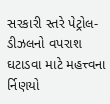સરકારી સ્તરે પેટ્રોલ-ડીઝલનો વપરાશ ઘટાડવા માટે મહત્ત્વના ર્નિણયો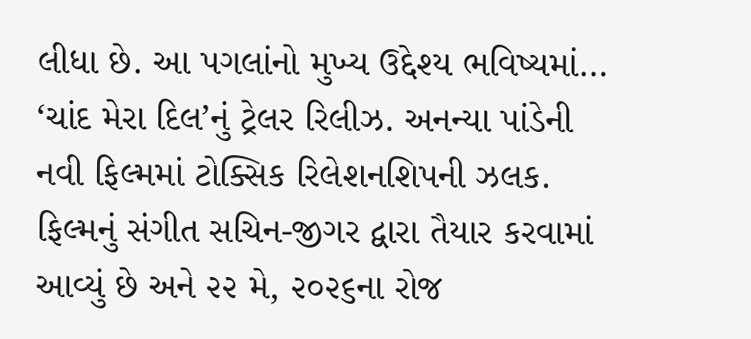લીધા છે. આ પગલાંનો મુખ્ય ઉદ્દેશ્ય ભવિષ્યમાં…
‘ચાંદ મેરા દિલ’નું ટ્રેલર રિલીઝ. અનન્યા પાંડેની નવી ફિલ્મમાં ટોક્સિક રિલેશનશિપની ઝલક. ફિલ્મનું સંગીત સચિન-જીગર દ્વારા તૈયાર કરવામાં આવ્યું છે અને ૨૨ મે, ૨૦૨૬ના રોજ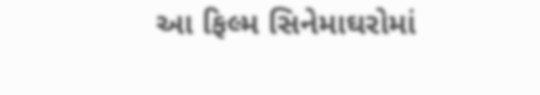આ ફિલ્મ સિનેમાઘરોમાં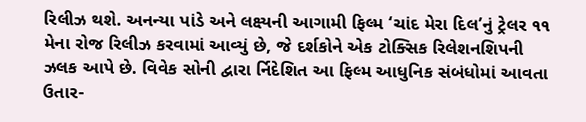રિલીઝ થશે. અનન્યા પાંડે અને લક્ષ્યની આગામી ફિલ્મ ‘ચાંદ મેરા દિલ’નું ટ્રેલર ૧૧ મેના રોજ રિલીઝ કરવામાં આવ્યું છે, જે દર્શકોને એક ટોક્સિક રિલેશનશિપની ઝલક આપે છે. વિવેક સોની દ્વારા ર્નિદેશિત આ ફિલ્મ આધુનિક સંબંધોમાં આવતા ઉતાર-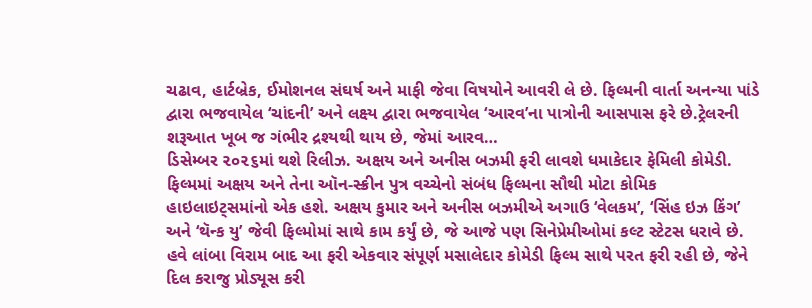ચઢાવ, હાર્ટબ્રેક, ઈમોશનલ સંઘર્ષ અને માફી જેવા વિષયોને આવરી લે છે. ફિલ્મની વાર્તા અનન્યા પાંડે દ્વારા ભજવાયેલ ‘ચાંદની’ અને લક્ષ્ય દ્વારા ભજવાયેલ ‘આરવ’ના પાત્રોની આસપાસ ફરે છે.ટ્રેલરની શરૂઆત ખૂબ જ ગંભીર દ્રશ્યથી થાય છે, જેમાં આરવ…
ડિસેમ્બર ૨૦૨૬માં થશે રિલીઝ. અક્ષય અને અનીસ બઝમી ફરી લાવશે ધમાકેદાર ફેમિલી કોમેડી. ફિલ્મમાં અક્ષય અને તેના ઑન-સ્ક્રીન પુત્ર વચ્ચેનો સંબંધ ફિલ્મના સૌથી મોટા કોમિક હાઇલાઇટ્સમાંનો એક હશે. અક્ષય કુમાર અને અનીસ બઝમીએ અગાઉ ‘વેલકમ’, ‘સિંહ ઇઝ કિંગ’ અને ‘થૅન્ક યુ’ જેવી ફિલ્મોમાં સાથે કામ કર્યું છે, જે આજે પણ સિનેપ્રેમીઓમાં કલ્ટ સ્ટેટસ ધરાવે છે. હવે લાંબા વિરામ બાદ આ ફરી એકવાર સંપૂર્ણ મસાલેદાર કોમેડી ફિલ્મ સાથે પરત ફરી રહી છે, જેને દિલ કરાજુ પ્રોડ્યૂસ કરી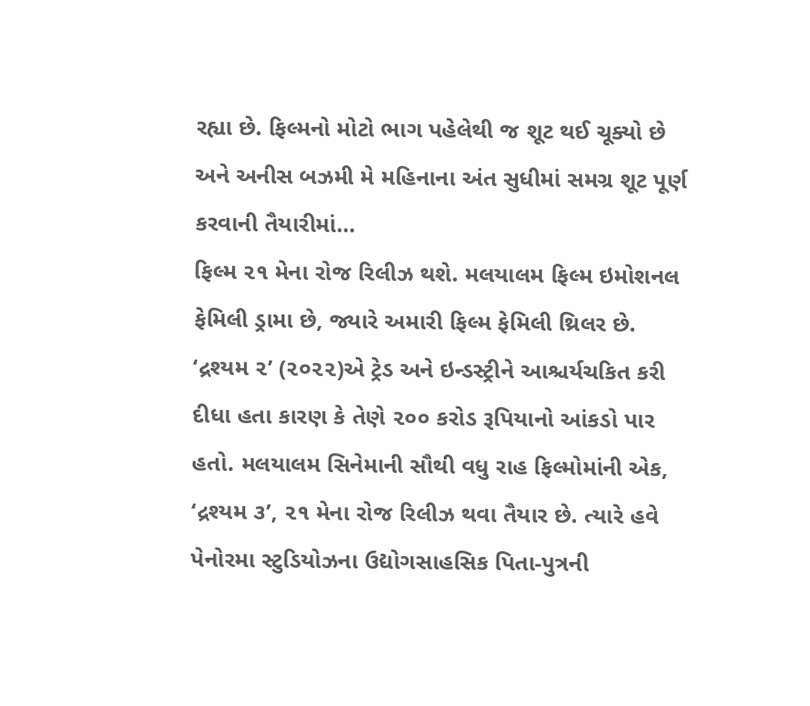રહ્યા છે. ફિલ્મનો મોટો ભાગ પહેલેથી જ શૂટ થઈ ચૂક્યો છે અને અનીસ બઝમી મે મહિનાના અંત સુધીમાં સમગ્ર શૂટ પૂર્ણ કરવાની તૈયારીમાં…
ફિલ્મ ૨૧ મેના રોજ રિલીઝ થશે. મલયાલમ ફિલ્મ ઇમોશનલ ફેમિલી ડ્રામા છે, જ્યારે અમારી ફિલ્મ ફેમિલી થ્રિલર છે. ‘દ્રશ્યમ ૨’ (૨૦૨૨)એ ટ્રેડ અને ઇન્ડસ્ટ્રીને આશ્ચર્યચકિત કરી દીધા હતા કારણ કે તેણે ૨૦૦ કરોડ રૂપિયાનો આંકડો પાર હતો. મલયાલમ સિનેમાની સૌથી વધુ રાહ ફિલ્મોમાંની એક, ‘દ્રશ્યમ ૩’, ૨૧ મેના રોજ રિલીઝ થવા તૈયાર છે. ત્યારે હવે પેનોરમા સ્ટુડિયોઝના ઉદ્યોગસાહસિક પિતા-પુત્રની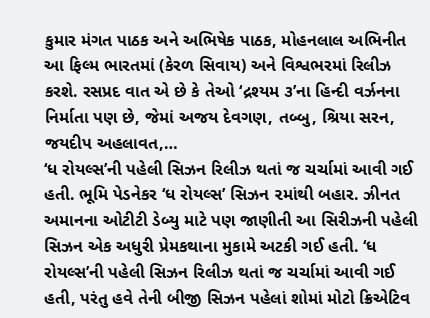કુમાર મંગત પાઠક અને અભિષેક પાઠક, મોહનલાલ અભિનીત આ ફિલ્મ ભારતમાં (કેરળ સિવાય) અને વિશ્વભરમાં રિલીઝ કરશે. રસપ્રદ વાત એ છે કે તેઓ ‘દ્રશ્યમ ૩’ના હિન્દી વર્ઝનના નિર્માતા પણ છે, જેમાં અજય દેવગણ, તબ્બુ, શ્રિયા સરન, જયદીપ અહલાવત,…
‘ધ રોયલ્સ’ની પહેલી સિઝન રિલીઝ થતાં જ ચર્ચામાં આવી ગઈ હતી. ભૂમિ પેડનેકર ‘ધ રોયલ્સ’ સિઝન ૨માંથી બહાર. ઝીનત અમાનના ઓટીટી ડેબ્યુ માટે પણ જાણીતી આ સિરીઝની પહેલી સિઝન એક અધુરી પ્રેમકથાના મુકામે અટકી ગઈ હતી. ‘ધ રોયલ્સ’ની પહેલી સિઝન રિલીઝ થતાં જ ચર્ચામાં આવી ગઈ હતી, પરંતુ હવે તેની બીજી સિઝન પહેલાં શોમાં મોટો ક્રિએટિવ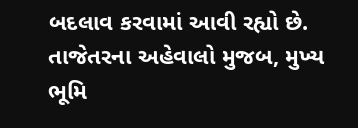બદલાવ કરવામાં આવી રહ્યો છે. તાજેતરના અહેવાલો મુજબ, મુખ્ય ભૂમિ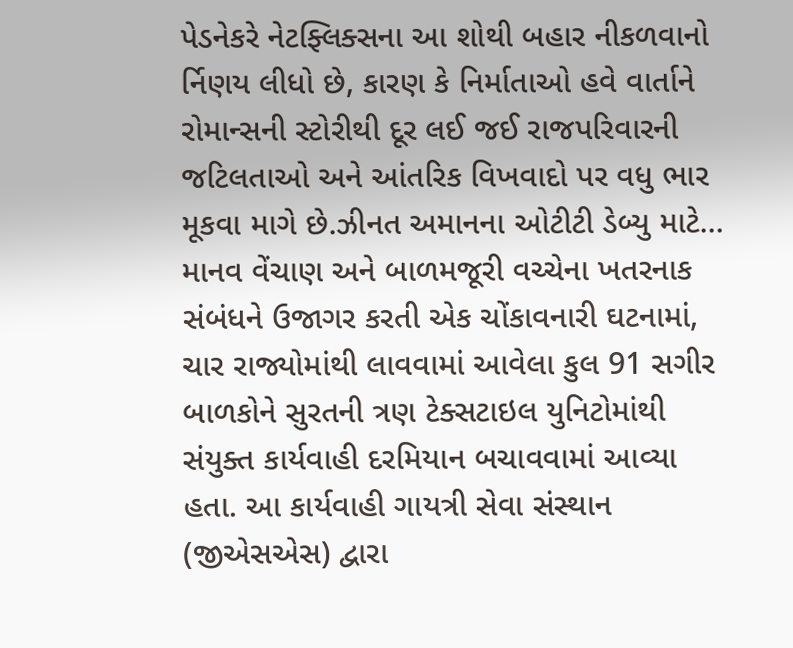પેડનેકરે નેટફ્લિક્સના આ શોથી બહાર નીકળવાનો ર્નિણય લીધો છે, કારણ કે નિર્માતાઓ હવે વાર્તાને રોમાન્સની સ્ટોરીથી દૂર લઈ જઈ રાજપરિવારની જટિલતાઓ અને આંતરિક વિખવાદો પર વધુ ભાર મૂકવા માગે છે.ઝીનત અમાનના ઓટીટી ડેબ્યુ માટે…
માનવ વેંચાણ અને બાળમજૂરી વચ્ચેના ખતરનાક સંબંધને ઉજાગર કરતી એક ચોંકાવનારી ઘટનામાં, ચાર રાજ્યોમાંથી લાવવામાં આવેલા કુલ 91 સગીર બાળકોને સુરતની ત્રણ ટેક્સટાઇલ યુનિટોમાંથી સંયુક્ત કાર્યવાહી દરમિયાન બચાવવામાં આવ્યા હતા. આ કાર્યવાહી ગાયત્રી સેવા સંસ્થાન (જીએસએસ) દ્વારા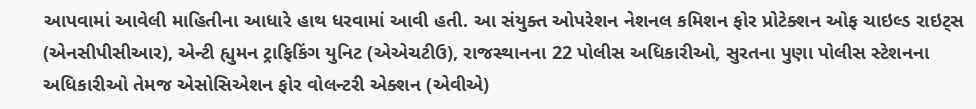આપવામાં આવેલી માહિતીના આધારે હાથ ધરવામાં આવી હતી. આ સંયુક્ત ઓપરેશન નેશનલ કમિશન ફોર પ્રોટેક્શન ઓફ ચાઇલ્ડ રાઇટ્સ (એનસીપીસીઆર), એન્ટી હ્યુમન ટ્રાફિકિંગ યુનિટ (એએચટીઉ), રાજસ્થાનના 22 પોલીસ અધિકારીઓ, સુરતના પુણા પોલીસ સ્ટેશનના અધિકારીઓ તેમજ એસોસિએશન ફોર વોલન્ટરી એક્શન (એવીએ)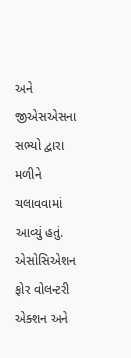અને જીએસએસના સભ્યો દ્વારા મળીને ચલાવવામાં આવ્યું હતું. એસોસિએશન ફોર વોલન્ટરી એક્શન અને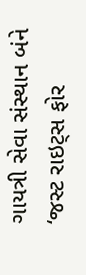ગાયત્રી સેવા સંસ્થાન બંને ‘જસ્ટ રાઇટ્સ ફોર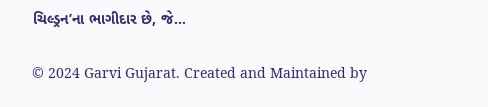ચિલ્ડ્રન’ના ભાગીદાર છે, જે…

© 2024 Garvi Gujarat. Created and Maintained by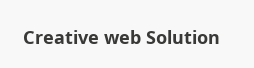Creative web Solution